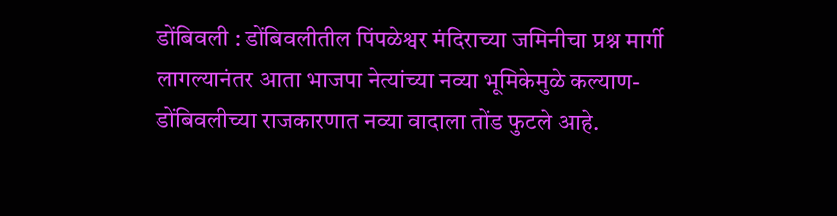डोंबिवली : डोंबिवलीतील पिंपळेश्वर मंदिराच्या जमिनीचा प्रश्न मार्गी लागल्यानंतर आता भाजपा नेत्यांच्या नव्या भूमिकेमुळे कल्याण-डोंबिवलीच्या राजकारणात नव्या वादाला तोंड फुटले आहे.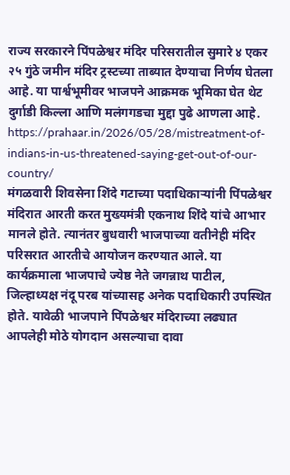राज्य सरकारने पिंपळेश्वर मंदिर परिसरातील सुमारे ४ एकर २५ गुंठे जमीन मंदिर ट्रस्टच्या ताब्यात देण्याचा निर्णय घेतला आहे. या पार्श्वभूमीवर भाजपने आक्रमक भूमिका घेत थेट दुर्गाडी किल्ला आणि मलंगगडचा मुद्दा पुढे आणला आहे.
https://prahaar.in/2026/05/28/mistreatment-of-indians-in-us-threatened-saying-get-out-of-our-country/
मंगळवारी शिवसेना शिंदे गटाच्या पदाधिकाऱ्यांनी पिंपळेश्वर मंदिरात आरती करत मुख्यमंत्री एकनाथ शिंदे यांचे आभार मानले होते. त्यानंतर बुधवारी भाजपाच्या वतीनेही मंदिर परिसरात आरतीचे आयोजन करण्यात आले. या कार्यक्रमाला भाजपाचे ज्येष्ठ नेते जगन्नाथ पाटील, जिल्हाध्यक्ष नंदू परब यांच्यासह अनेक पदाधिकारी उपस्थित होते. यावेळी भाजपाने पिंपळेश्वर मंदिराच्या लढ्यात आपलेही मोठे योगदान असल्याचा दावा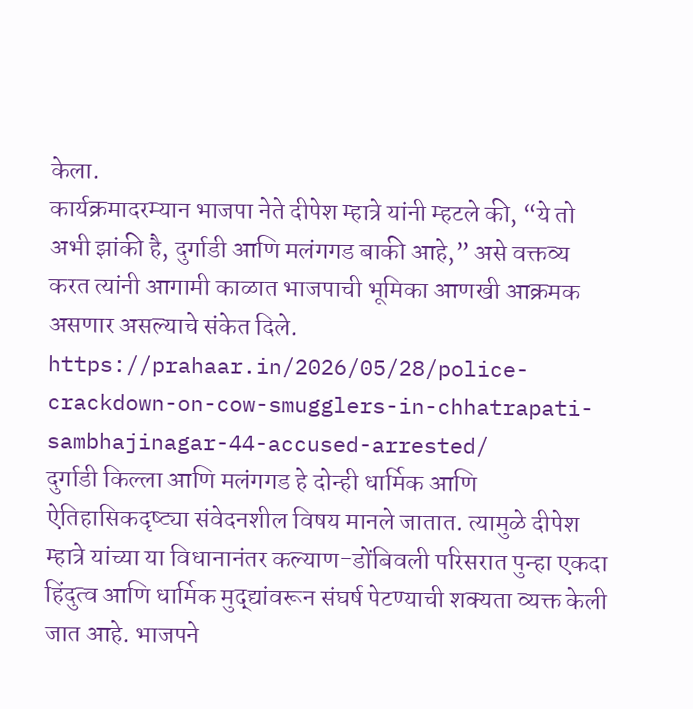केला.
कार्यक्रमादरम्यान भाजपा नेते दीपेश म्हात्रे यांनी म्हटले की, “ये तो अभी झांकी है, दुर्गाडी आणि मलंगगड बाकी आहे,” असे वक्तव्य करत त्यांनी आगामी काळात भाजपाची भूमिका आणखी आक्रमक असणार असल्याचे संकेत दिले.
https://prahaar.in/2026/05/28/police-crackdown-on-cow-smugglers-in-chhatrapati-sambhajinagar-44-accused-arrested/
दुर्गाडी किल्ला आणि मलंगगड हे दोन्ही धार्मिक आणि ऐतिहासिकदृष्ट्या संवेदनशील विषय मानले जातात. त्यामुळे दीपेश म्हात्रे यांच्या या विधानानंतर कल्याण-डोंबिवली परिसरात पुन्हा एकदा हिंदुत्व आणि धार्मिक मुद्द्यांवरून संघर्ष पेटण्याची शक्यता व्यक्त केली जात आहे. भाजपने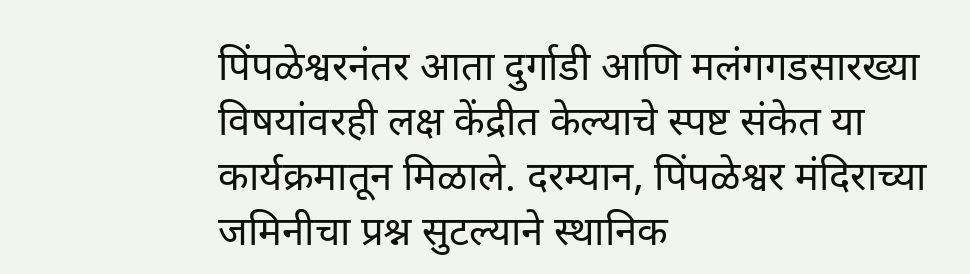पिंपळेश्वरनंतर आता दुर्गाडी आणि मलंगगडसारख्या विषयांवरही लक्ष केंद्रीत केल्याचे स्पष्ट संकेत या कार्यक्रमातून मिळाले. दरम्यान, पिंपळेश्वर मंदिराच्या जमिनीचा प्रश्न सुटल्याने स्थानिक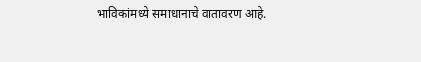भाविकांमध्ये समाधानाचे वातावरण आहे.